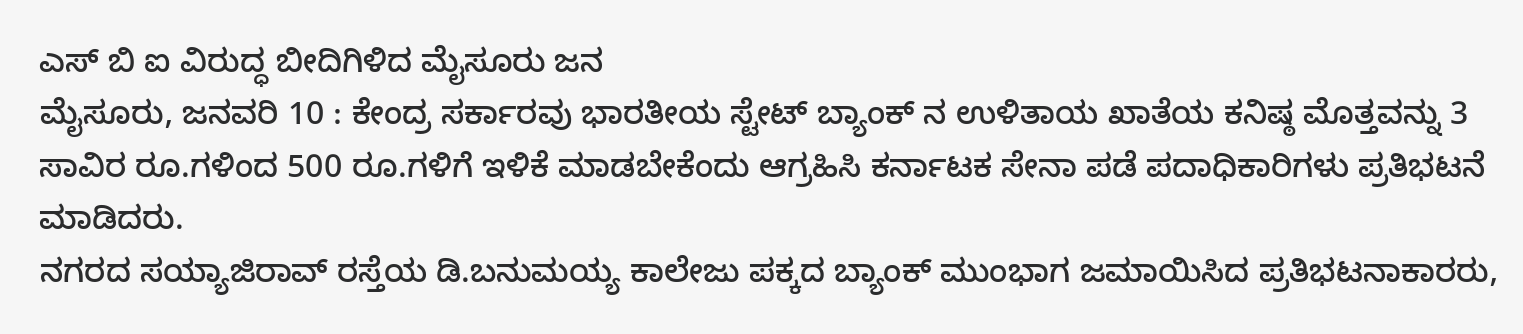ಎಸ್ ಬಿ ಐ ವಿರುದ್ಧ ಬೀದಿಗಿಳಿದ ಮೈಸೂರು ಜನ
ಮೈಸೂರು, ಜನವರಿ 10 : ಕೇಂದ್ರ ಸರ್ಕಾರವು ಭಾರತೀಯ ಸ್ಟೇಟ್ ಬ್ಯಾಂಕ್ ನ ಉಳಿತಾಯ ಖಾತೆಯ ಕನಿಷ್ಠ ಮೊತ್ತವನ್ನು 3 ಸಾವಿರ ರೂ.ಗಳಿಂದ 500 ರೂ.ಗಳಿಗೆ ಇಳಿಕೆ ಮಾಡಬೇಕೆಂದು ಆಗ್ರಹಿಸಿ ಕರ್ನಾಟಕ ಸೇನಾ ಪಡೆ ಪದಾಧಿಕಾರಿಗಳು ಪ್ರತಿಭಟನೆ ಮಾಡಿದರು.
ನಗರದ ಸಯ್ಯಾಜಿರಾವ್ ರಸ್ತೆಯ ಡಿ.ಬನುಮಯ್ಯ ಕಾಲೇಜು ಪಕ್ಕದ ಬ್ಯಾಂಕ್ ಮುಂಭಾಗ ಜಮಾಯಿಸಿದ ಪ್ರತಿಭಟನಾಕಾರರು,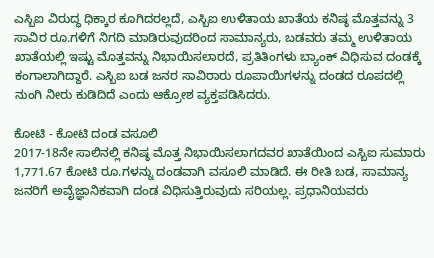ಎಸ್ಬಿಐ ವಿರುದ್ಧ ಧಿಕ್ಕಾರ ಕೂಗಿದರಲ್ಲದೆ, ಎಸ್ಬಿಐ ಉಳಿತಾಯ ಖಾತೆಯ ಕನಿಷ್ಠ ಮೊತ್ತವನ್ನು 3 ಸಾವಿರ ರೂ.ಗಳಿಗೆ ನಿಗದಿ ಮಾಡಿರುವುದರಿಂದ ಸಾಮಾನ್ಯರು, ಬಡವರು ತಮ್ಮ ಉಳಿತಾಯ ಖಾತೆಯಲ್ಲಿ ಇಷ್ಟು ಮೊತ್ತವನ್ನು ನಿಭಾಯಿಸಲಾರದೆ, ಪ್ರತಿತಿಂಗಳು ಬ್ಯಾಂಕ್ ವಿಧಿಸುವ ದಂಡಕ್ಕೆ ಕಂಗಾಲಾಗಿದ್ದಾರೆ. ಎಸ್ಬಿಐ ಬಡ ಜನರ ಸಾವಿರಾರು ರೂಪಾಯಿಗಳನ್ನು ದಂಡದ ರೂಪದಲ್ಲಿ ನುಂಗಿ ನೀರು ಕುಡಿದಿದೆ ಎಂದು ಆಕ್ರೋಶ ವ್ಯಕ್ತಪಡಿಸಿದರು.

ಕೋಟಿ - ಕೋಟಿ ದಂಡ ವಸೂಲಿ
2017-18ನೇ ಸಾಲಿನಲ್ಲಿ ಕನಿಷ್ಠ ಮೊತ್ತ ನಿಭಾಯಿಸಲಾಗದವರ ಖಾತೆಯಿಂದ ಎಸ್ಬಿಐ ಸುಮಾರು 1,771.67 ಕೋಟಿ ರೂ.ಗಳನ್ನು ದಂಡವಾಗಿ ವಸೂಲಿ ಮಾಡಿದೆ. ಈ ರೀತಿ ಬಡ, ಸಾಮಾನ್ಯ ಜನರಿಗೆ ಅವೈಜ್ಞಾನಿಕವಾಗಿ ದಂಡ ವಿಧಿಸುತ್ತಿರುವುದು ಸರಿಯಲ್ಲ. ಪ್ರಧಾನಿಯವರು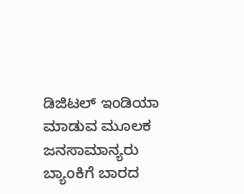ಡಿಜಿಟಲ್ ಇಂಡಿಯಾ ಮಾಡುವ ಮೂಲಕ ಜನಸಾಮಾನ್ಯರು ಬ್ಯಾಂಕಿಗೆ ಬಾರದ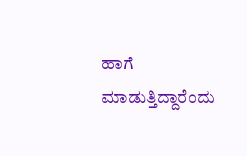ಹಾಗೆ ಮಾಡುತ್ತಿದ್ದಾರೆಂದು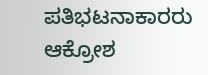ಪತಿಭಟನಾಕಾರರು ಆಕ್ರೋಶ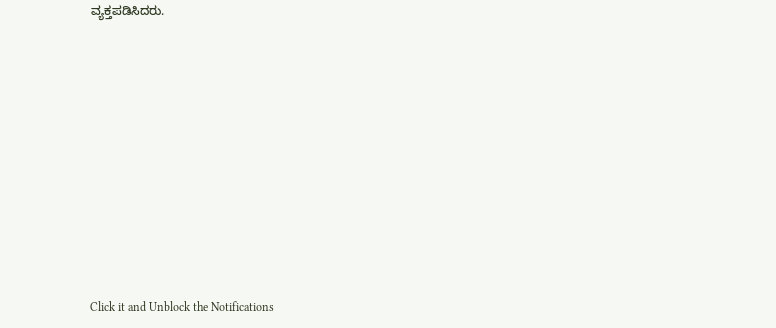ವ್ಯಕ್ತಪಡಿಸಿದರು.












Click it and Unblock the Notifications